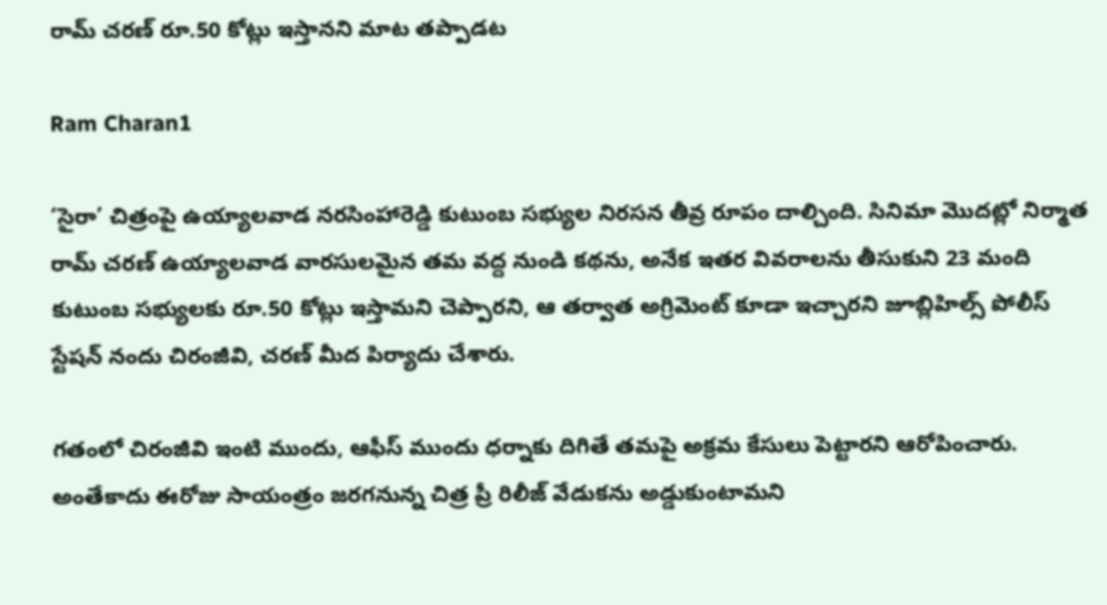రామ్ చరణ్ రూ.50 కోట్లు ఇస్తానని మాట తప్పాడట

Ram Charan1

‘సైరా’ చిత్రంపై ఉయ్యాలవాడ నరసింహారెడ్డి కుటుంబ సభ్యుల నిరసన తీవ్ర రూపం దాల్చింది. సినిమా మొదట్లో నిర్మాత రామ్ చరణ్ ఉయ్యాలవాడ వారసులమైన తమ వద్ద నుండి కథను, అనేక ఇతర వివరాలను తీసుకుని 23 మంది కుటుంబ సభ్యులకు రూ.50 కోట్లు ఇస్తామని చెప్పారని, ఆ తర్వాత అగ్రిమెంట్ కూడా ఇచ్చారని జూబ్లిహిల్స్ పోలీస్ స్టేషన్ నందు చిరంజీవి, చరణ్ మీద పిర్యాదు చేశారు.

గతంలో చిరంజీవి ఇంటి ముందు, ఆఫీస్ ముందు ధర్నాకు దిగితే తమపై అక్రమ కేసులు పెట్టారని ఆరోపించారు. అంతేకాదు ఈరోజు సాయంత్రం జరగనున్న చిత్ర ప్రీ రిలీజ్ వేడుకను అడ్డుకుంటామని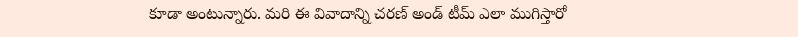కూడా అంటున్నారు. మరి ఈ వివాదాన్ని చరణ్ అండ్ టీమ్ ఎలా ముగిస్తారో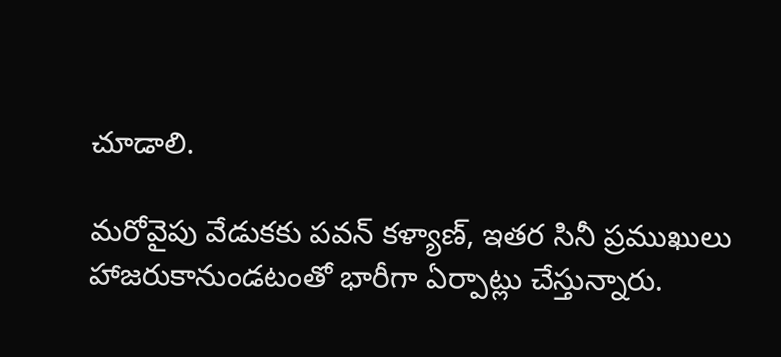చూడాలి.

మరోవైపు వేడుకకు పవన్ కళ్యాణ్, ఇతర సినీ ప్రముఖులు హాజరుకానుండటంతో భారీగా ఏర్పాట్లు చేస్తున్నారు.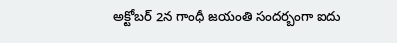అక్టోబర్ 2న గాంధీ జయంతి సందర్బంగా ఐదు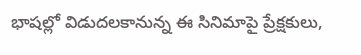భాషల్లో విడుదలకానున్న ఈ సినిమాపై ప్రేక్షకులు,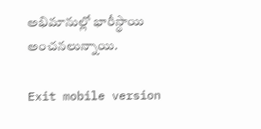అభిమానుల్లో భారీస్థాయి అంచనలున్నాయి.

Exit mobile version